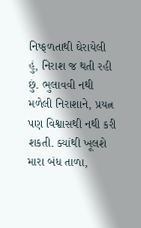નિષ્ફળતાથી ઘેરાયેલી હું, નિરાશ જ થતી રહી છું. ભુલાવવી નથી મળેલી નિરાશાને, પ્રયત્ન પણ વિશ્વાસથી નથી કરી શકતી. ક્યાંથી ખૂલશે મારા બંધ તાળા,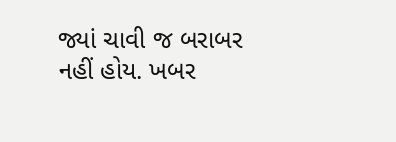જ્યાં ચાવી જ બરાબર નહીં હોય. ખબર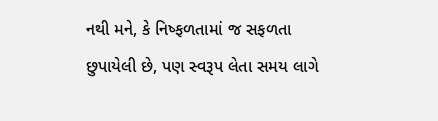નથી મને, કે નિષ્ફળતામાં જ સફળતા છુપાયેલી છે, પણ સ્વરૂપ લેતા સમય લાગે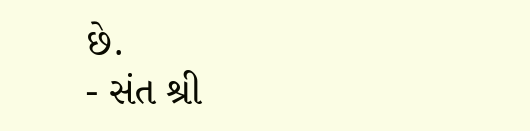છે.
- સંત શ્રી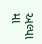અલ્પા મા